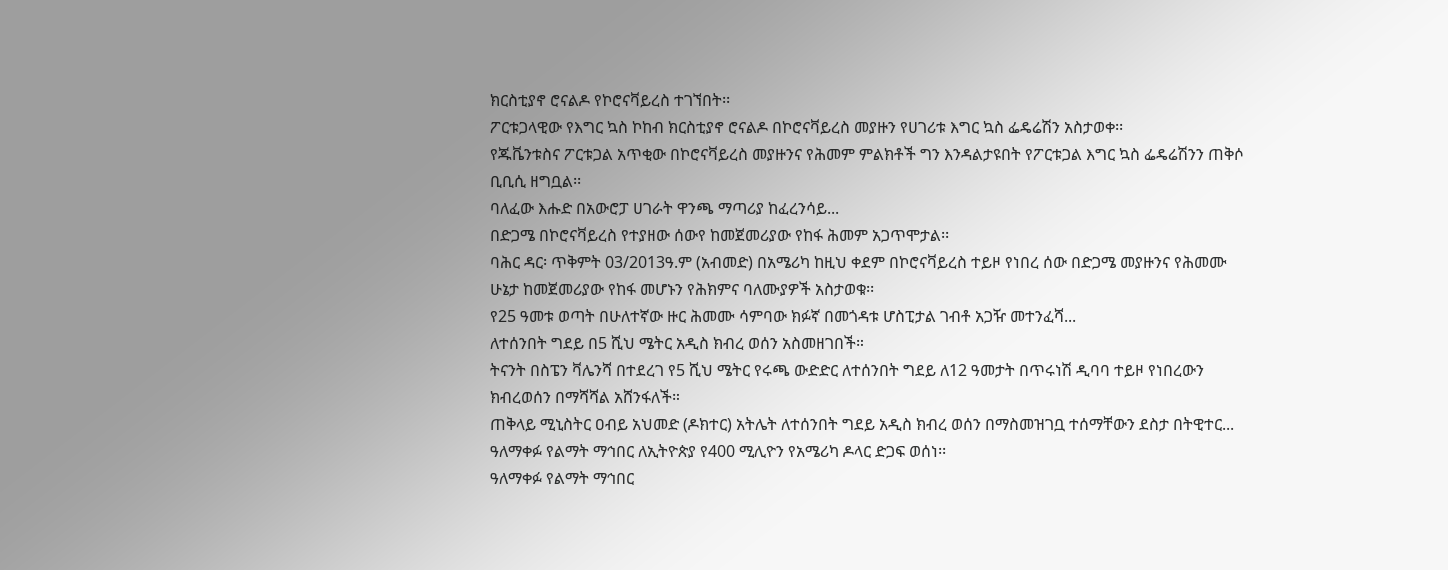ክርስቲያኖ ሮናልዶ የኮሮናቫይረስ ተገኘበት፡፡
ፖርቱጋላዊው የእግር ኳስ ኮከብ ክርስቲያኖ ሮናልዶ በኮሮናቫይረስ መያዙን የሀገሪቱ እግር ኳስ ፌዴሬሽን አስታወቀ፡፡
የጁቬንቱስና ፖርቱጋል አጥቂው በኮሮናቫይረስ መያዙንና የሕመም ምልክቶች ግን እንዳልታዩበት የፖርቱጋል እግር ኳስ ፌዴሬሽንን ጠቅሶ ቢቢሲ ዘግቧል፡፡
ባለፈው እሑድ በአውሮፓ ሀገራት ዋንጫ ማጣሪያ ከፈረንሳይ...
በድጋሜ በኮሮናቫይረስ የተያዘው ሰውየ ከመጀመሪያው የከፋ ሕመም አጋጥሞታል፡፡
ባሕር ዳር፡ ጥቅምት 03/2013ዓ.ም (አብመድ) በአሜሪካ ከዚህ ቀደም በኮሮናቫይረስ ተይዞ የነበረ ሰው በድጋሜ መያዙንና የሕመሙ ሁኔታ ከመጀመሪያው የከፋ መሆኑን የሕክምና ባለሙያዎች አስታወቁ፡፡
የ25 ዓመቱ ወጣት በሁለተኛው ዙር ሕመሙ ሳምባው ክፉኛ በመጎዳቱ ሆስፒታል ገብቶ አጋዥ መተንፈሻ...
ለተሰንበት ግደይ በ5 ሺህ ሜትር አዲስ ክብረ ወሰን አስመዘገበች።
ትናንት በስፔን ቫሌንሻ በተደረገ የ5 ሺህ ሜትር የሩጫ ውድድር ለተሰንበት ግደይ ለ12 ዓመታት በጥሩነሽ ዲባባ ተይዞ የነበረውን ክብረወሰን በማሻሻል አሸንፋለች።
ጠቅላይ ሚኒስትር ዐብይ አህመድ (ዶክተር) አትሌት ለተሰንበት ግደይ አዲስ ክብረ ወሰን በማስመዝገቧ ተሰማቸውን ደስታ በትዊተር...
ዓለማቀፉ የልማት ማኅበር ለኢትዮጵያ የ400 ሚሊዮን የአሜሪካ ዶላር ድጋፍ ወሰነ፡፡
ዓለማቀፉ የልማት ማኅበር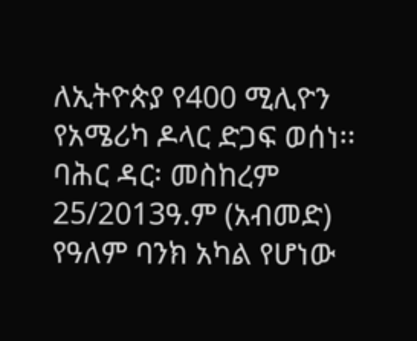ለኢትዮጵያ የ400 ሚሊዮን የአሜሪካ ዶላር ድጋፍ ወሰነ፡፡
ባሕር ዳር፡ መስከረም 25/2013ዓ.ም (አብመድ) የዓለም ባንክ አካል የሆነው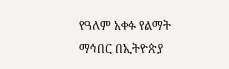የዓለም አቀፉ የልማት ማኅበር በኢትዮጵያ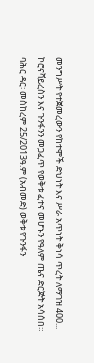መንግሥት የተጀመረውን የከተሞች ድህነት እና ሥራ አጥነት ቅነሳ ጥረት ለማገዝ 400...
ኮሮናቫይረስን እና ጉንፋንን መጋፈጥ የወቅቱ ፈተና መሆኑን የዓለም ጤና ድርጅት አሳሰበ።
ባሕር ዳር፡ መስከረም 25/2013ዓ.ም (አብመድ) ወቅቱ የጉንፋን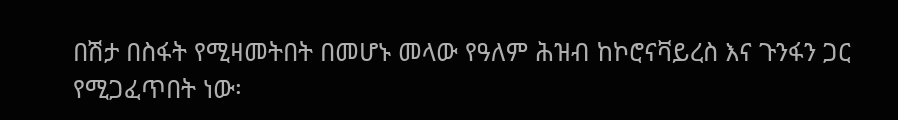በሽታ በስፋት የሚዛመትበት በመሆኑ መላው የዓለም ሕዝብ ከኮሮናቫይረስ እና ጉንፋን ጋር የሚጋፈጥበት ነው፡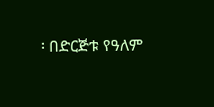፡ በድርጅቱ የዓለም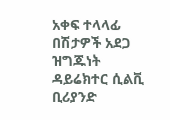አቀፍ ተላላፊ በሽታዎች አደጋ ዝግጁነት ዳይሬክተር ሲልቪ ቢሪያንድ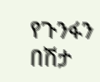የጉንፋን በሽታ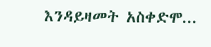እንዳይዛመት አስቀድሞ...